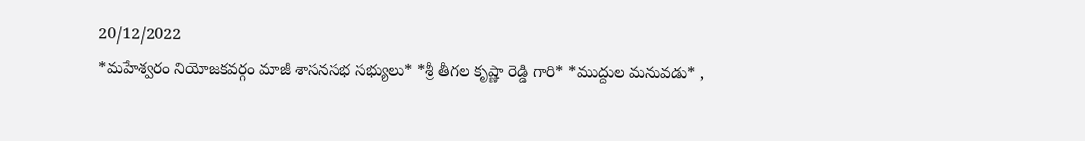20/12/2022
*మహేశ్వరం నియోజకవర్గం మాజీ శాసనసభ సభ్యులు* *శ్రీ తీగల కృష్ణా రెడ్డి గారి* *ముద్దుల మనువడు* ,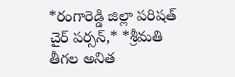*రంగారెడ్డి జిల్లా పరిషత్ చైర్ పర్సన్,* *శ్రీమతి తీగల అనిత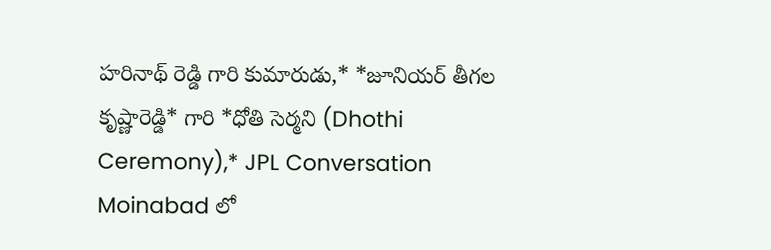హరినాథ్ రెడ్డి గారి కుమారుడు,* *జూనియర్ తీగల కృష్ణారెడ్డి* గారి *ధోతి సెర్మని (Dhothi Ceremony),* JPL Conversation Moinabad లో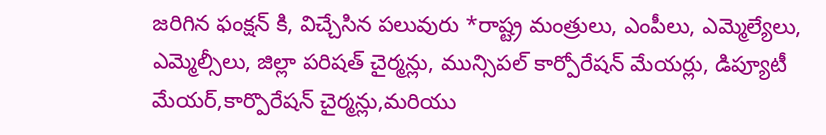జరిగిన ఫంక్షన్ కి, విచ్చేసిన పలువురు *రాష్ట్ర మంత్రులు, ఎంపీలు, ఎమ్మెల్యేలు, ఎమ్మెల్సీలు, జిల్లా పరిషత్ చైర్మన్లు, మున్సిపల్ కార్పోరేషన్ మేయర్లు, డిప్యూటీ మేయర్,కార్పొరేషన్ చైర్మన్లు,మరియు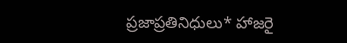ప్రజాప్రతినిధులు* హాజరై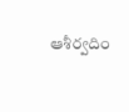ఆశీర్వదిం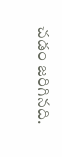చడం జరిగినది.